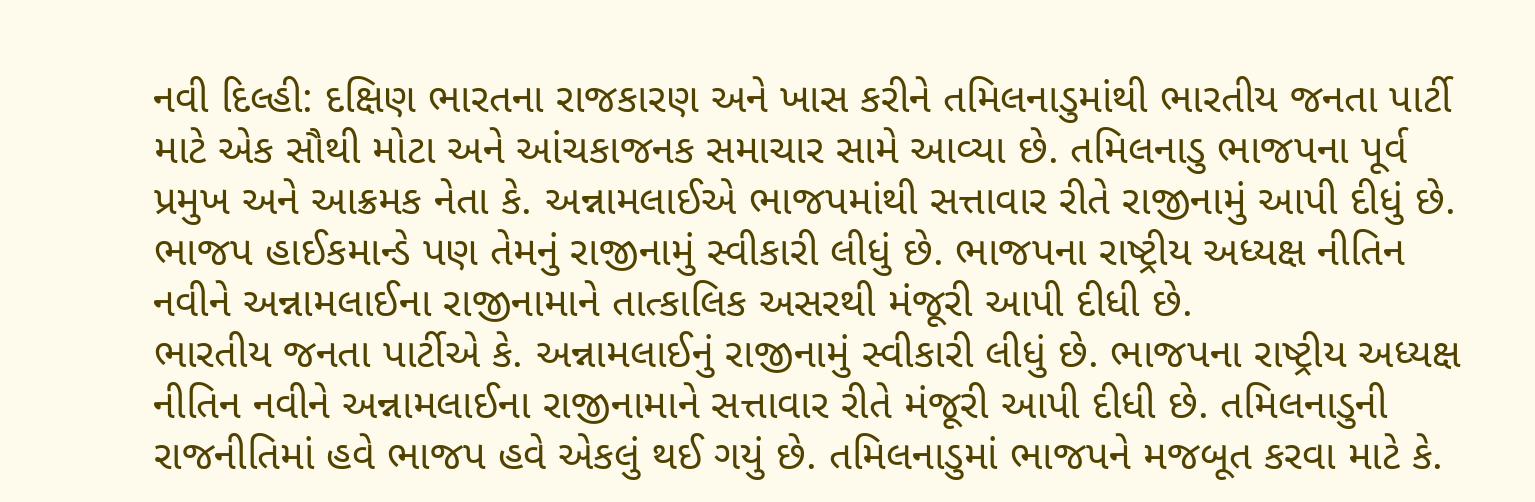નવી દિલ્હી: દક્ષિણ ભારતના રાજકારણ અને ખાસ કરીને તમિલનાડુમાંથી ભારતીય જનતા પાર્ટી માટે એક સૌથી મોટા અને આંચકાજનક સમાચાર સામે આવ્યા છે. તમિલનાડુ ભાજપના પૂર્વ પ્રમુખ અને આક્રમક નેતા કે. અન્નામલાઈએ ભાજપમાંથી સત્તાવાર રીતે રાજીનામું આપી દીધું છે. ભાજપ હાઈકમાન્ડે પણ તેમનું રાજીનામું સ્વીકારી લીધું છે. ભાજપના રાષ્ટ્રીય અધ્યક્ષ નીતિન નવીને અન્નામલાઈના રાજીનામાને તાત્કાલિક અસરથી મંજૂરી આપી દીધી છે.
ભારતીય જનતા પાર્ટીએ કે. અન્નામલાઈનું રાજીનામું સ્વીકારી લીધું છે. ભાજપના રાષ્ટ્રીય અધ્યક્ષ નીતિન નવીને અન્નામલાઈના રાજીનામાને સત્તાવાર રીતે મંજૂરી આપી દીધી છે. તમિલનાડુની રાજનીતિમાં હવે ભાજપ હવે એકલું થઈ ગયું છે. તમિલનાડુમાં ભાજપને મજબૂત કરવા માટે કે.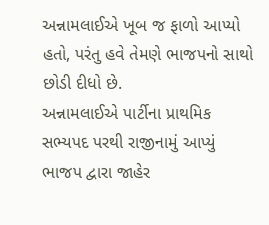અન્નામલાઈએ ખૂબ જ ફાળો આપ્યો હતો, પરંતુ હવે તેમણે ભાજપનો સાથો છોડી દીધો છે.
અન્નામલાઈએ પાર્ટીના પ્રાથમિક સભ્યપદ પરથી રાજીનામું આપ્યું
ભાજપ દ્વારા જાહેર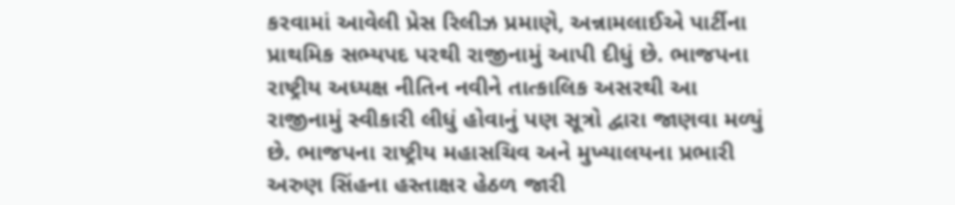કરવામાં આવેલી પ્રેસ રિલીઝ પ્રમાણે, અન્નામલાઈએ પાર્ટીના પ્રાથમિક સભ્યપદ પરથી રાજીનામું આપી દીધું છે. ભાજપના રાષ્ટ્રીય અધ્યક્ષ નીતિન નવીને તાત્કાલિક અસરથી આ રાજીનામું સ્વીકારી લીધું હોવાનું પણ સૂત્રો દ્વારા જાણવા મળ્યું છે. ભાજપના રાષ્ટ્રીય મહાસચિવ અને મુખ્યાલયના પ્રભારી અરુણ સિંહના હસ્તાક્ષર હેઠળ જારી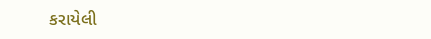કરાયેલી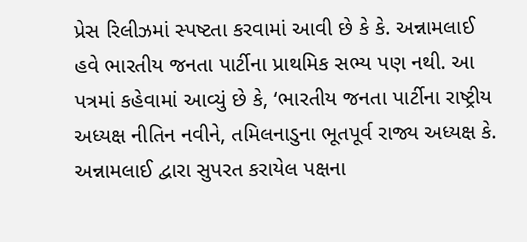પ્રેસ રિલીઝમાં સ્પષ્ટતા કરવામાં આવી છે કે કે. અન્નામલાઈ હવે ભારતીય જનતા પાર્ટીના પ્રાથમિક સભ્ય પણ નથી. આ પત્રમાં કહેવામાં આવ્યું છે કે, ‘ભારતીય જનતા પાર્ટીના રાષ્ટ્રીય અધ્યક્ષ નીતિન નવીને, તમિલનાડુના ભૂતપૂર્વ રાજ્ય અધ્યક્ષ કે. અન્નામલાઈ દ્વારા સુપરત કરાયેલ પક્ષના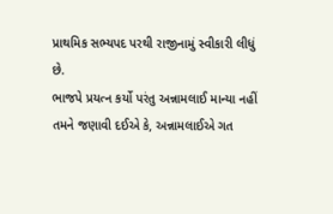પ્રાથમિક સભ્યપદ પરથી રાજીનામું સ્વીકારી લીધું છે.
ભાજપે પ્રયત્ન કર્યો પરંતુ અન્નામલાઈ માન્યા નહીં
તમને જણાવી દઈએ કે, અન્નામલાઈએ ગત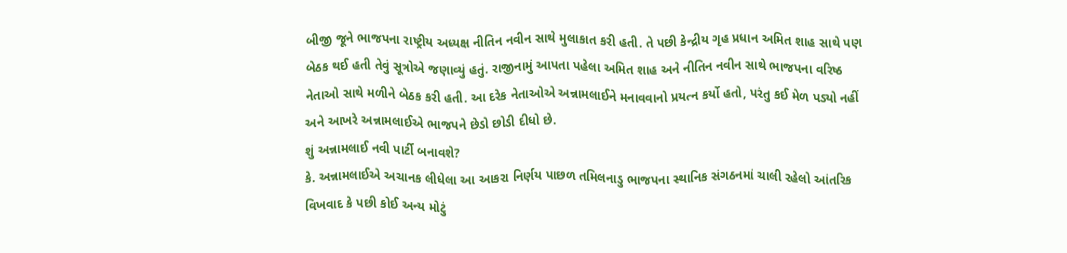બીજી જૂને ભાજપના રાષ્ટ્રીય અધ્યક્ષ નીતિન નવીન સાથે મુલાકાત કરી હતી. તે પછી કેન્દ્રીય ગૃહ પ્રધાન અમિત શાહ સાથે પણ બેઠક થઈ હતી તેવું સૂત્રોએ જણાવ્યું હતું. રાજીનામું આપતા પહેલા અમિત શાહ અને નીતિન નવીન સાથે ભાજપના વરિષ્ઠ નેતાઓ સાથે મળીને બેઠક કરી હતી. આ દરેક નેતાઓએ અન્નામલાઈને મનાવવાનો પ્રયત્ન કર્યો હતો, પરંતુ કઈ મેળ પડ્યો નહીં અને આખરે અન્નામલાઈએ ભાજપને છેડો છોડી દીધો છે.
શું અન્નામલાઈ નવી પાર્ટી બનાવશે?
કે. અન્નામલાઈએ અચાનક લીધેલા આ આકરા નિર્ણય પાછળ તમિલનાડુ ભાજપના સ્થાનિક સંગઠનમાં ચાલી રહેલો આંતરિક વિખવાદ કે પછી કોઈ અન્ય મોટું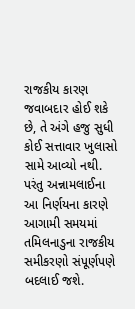રાજકીય કારણ જવાબદાર હોઈ શકે છે, તે અંગે હજુ સુધી કોઈ સત્તાવાર ખુલાસો સામે આવ્યો નથી. પરંતુ અન્નામલાઈના આ નિર્ણયના કારણે આગામી સમયમાં તમિલનાડુના રાજકીય સમીકરણો સંપૂર્ણપણે બદલાઈ જશે.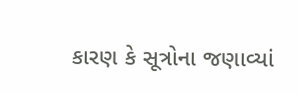કારણ કે સૂત્રોના જણાવ્યાં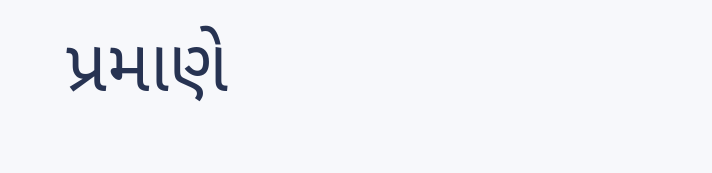પ્રમાણે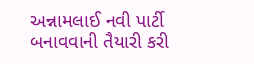અન્નામલાઈ નવી પાર્ટી બનાવવાની તૈયારી કરી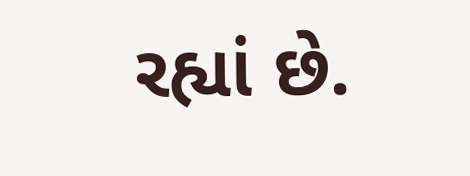રહ્યાં છે.